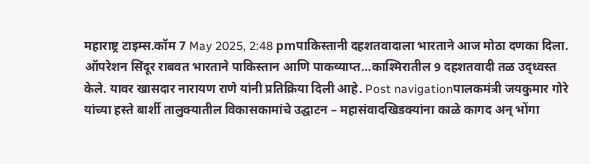महाराष्ट्र टाइम्स.कॉम 7 May 2025, 2:48 pmपाकिस्तानी दहशतवादाला भारताने आज मोठा दणका दिला. ऑपरेशन सिंदूर राबवत भारताने पाकिस्तान आणि पाकव्याप्त…काश्मिरातील 9 दहशतवादी तळ उद्ध्वस्त केले. यावर खासदार नारायण राणे यांनी प्रतिक्रिया दिली आहे. Post navigationपालकमंत्री जयकुमार गोरे यांच्या हस्ते बार्शी तालुक्यातील विकासकामांचे उद्घाटन – महासंवादखिडक्यांना काळे कागद अन् भोंगा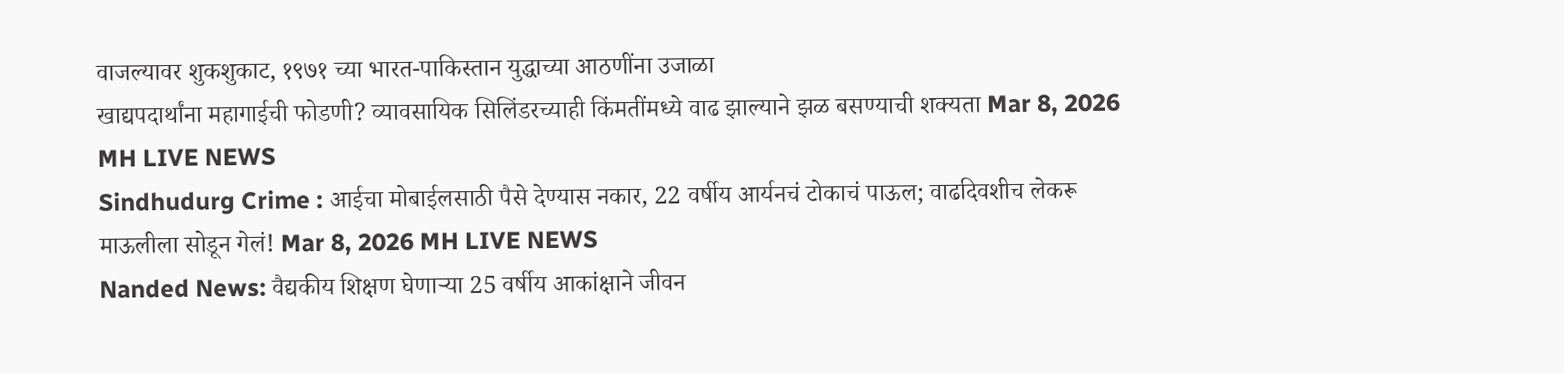वाजल्यावर शुकशुकाट, १९७१ च्या भारत-पाकिस्तान युद्धाच्या आठणींना उजाळा
खाद्यपदार्थांना महागाईची फोडणी? व्यावसायिक सिलिंडरच्याही किंमतींमध्ये वाढ झाल्याने झळ बसण्याची शक्यता Mar 8, 2026 MH LIVE NEWS
Sindhudurg Crime : आईचा मोबाईलसाठी पैसे देण्यास नकार, 22 वर्षीय आर्यनचं टोकाचं पाऊल; वाढदिवशीच लेकरू माऊलीला सोडून गेलं! Mar 8, 2026 MH LIVE NEWS
Nanded News: वैद्यकीय शिक्षण घेणाऱ्या 25 वर्षीय आकांक्षाने जीवन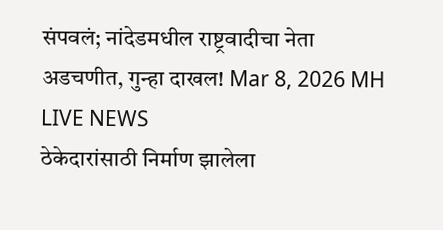संपवलं; नांदेडमधील राष्ट्रवादीचा नेता अडचणीत, गुन्हा दाखल! Mar 8, 2026 MH LIVE NEWS
ठेकेदारांसाठी निर्माण झालेला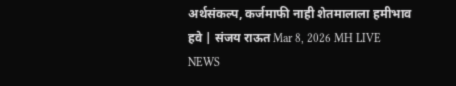अर्थसंकल्प, कर्जमाफी नाही शेतमालाला हमीभाव हवे | संजय राऊत Mar 8, 2026 MH LIVE NEWS